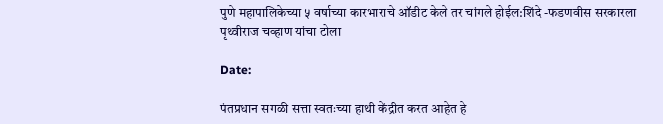पुणे महापालिकेच्या ५ वर्षाच्या कारभाराचे ऑडीट केले तर चांगले होईल:शिंदे -फडणवीस सरकारला पृथ्वीराज चव्हाण यांचा टोला

Date:

पंतप्रधान सगळी सत्ता स्वतःच्या हाथी केंद्रीत करत आहेत हे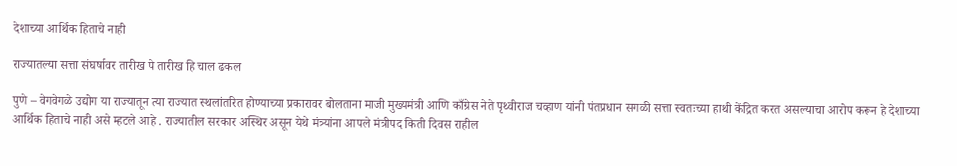देशाच्या आर्थिक हिताचे नाही

राज्यातल्या सत्ता संघर्षावर तारीख पे तारीख हि चाल ढकल

पुणे – वेगवेगळे उद्योग या राज्यातून त्या राज्यात स्थलांतरित होण्याच्या प्रकारावर बोलताना माजी मुख्यमंत्री आणि काँग्रेस नेते पृथ्वीराज चव्हाण यांनी पंतप्रधान सगळी सत्ता स्वतःच्या हाथी केंद्रित करत असल्याचा आरोप करून हे देशाच्या आर्थिक हिताचे नाही असे म्हटले आहे . राज्यातील सरकार अस्थिर असून येथे मंत्र्यांना आपले मंत्रीपद किती दिवस राहील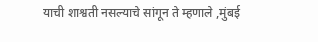याची शाश्वती नसल्याचे सांगून ते म्हणाले ,मुंबई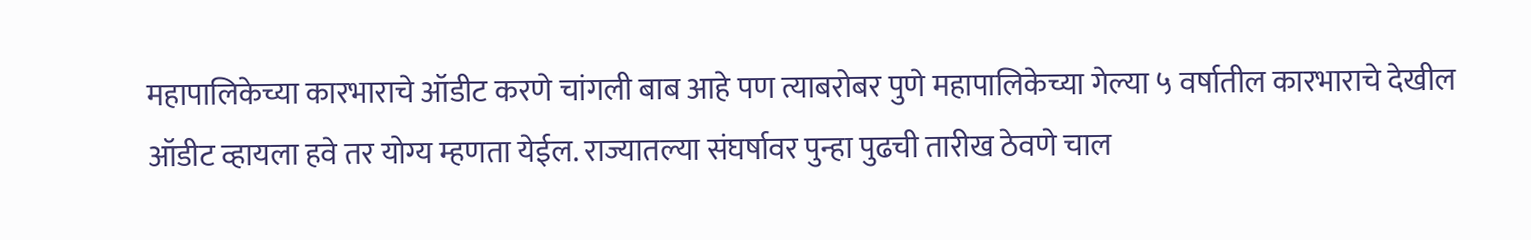महापालिकेच्या कारभाराचे ऑडीट करणे चांगली बाब आहे पण त्याबरोबर पुणे महापालिकेच्या गेल्या ५ वर्षातील कारभाराचे देखील ऑडीट व्हायला हवे तर योग्य म्हणता येईल. राज्यातल्या संघर्षावर पुन्हा पुढची तारीख ठेवणे चाल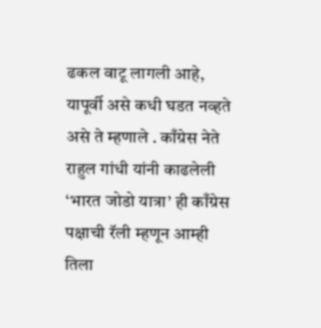ढकल वाटू लागली आहे, यापूर्वी असे कधी घडत नव्हते असे ते म्हणाले . काँग्रेस नेते राहुल गांधी यांनी काढलेली ‘भारत जोडो यात्रा’ ही काँग्रेस पक्षाची रॅली म्हणून आम्ही तिला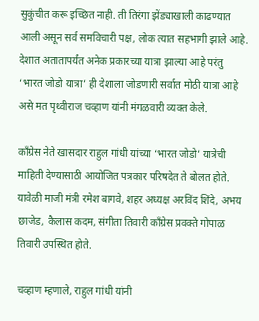सुकुंचीत करू इच्छित नाही. ती तिरंगा झेंड्याखाली काढण्यात आली असून सर्व समविचारी पक्ष, लोक त्यात सहभागी झाले आहे. देशात अतातापर्यंत अनेक प्रकारच्या यात्रा झाल्या आहे परंतु ‘भारत जोडो यात्रा’ ही देशाला जोडणारी सर्वात मोठी यात्रा आहे असे मत पृथ्वीराज चव्हाण यांनी मंगळवारी व्यक्त केले.

काँग्रेस नेते खासदार राहुल गांधी यांच्या ‘भारत जोडो’ यात्रेची माहिती देण्यासाठी आयोजित पत्रकार परिषदेत ते बोलत होते. यावेळी माजी मंत्री रमेश बागवे, शहर अध्यक्ष अरविंद शिंदे, अभय छाजेड, कैलास कदम, संगीता तिवारी काँग्रेस प्रवक्ते गोपाळ तिवारी उपस्थित होते.

चव्हाण म्हणाले, राहुल गांधी यांनी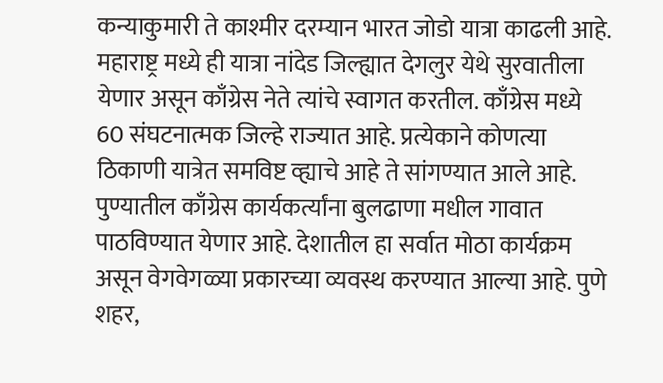कन्याकुमारी ते काश्मीर दरम्यान भारत जोडो यात्रा काढली आहे. महाराष्ट्र मध्ये ही यात्रा नांदेड जिल्ह्यात देगलुर येथे सुरवातीला येणार असून काँग्रेस नेते त्यांचे स्वागत करतील. काँग्रेस मध्ये 60 संघटनात्मक जिल्हे राज्यात आहे. प्रत्येकाने कोणत्या ठिकाणी यात्रेत समविष्ट व्ह्याचे आहे ते सांगण्यात आले आहे. पुण्यातील काँग्रेस कार्यकर्त्यांना बुलढाणा मधील गावात पाठविण्यात येणार आहे. देशातील हा सर्वात मोठा कार्यक्रम असून वेगवेगळ्या प्रकारच्या व्यवस्थ करण्यात आल्या आहे. पुणे शहर,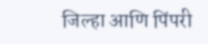जिल्हा आणि पिंपरी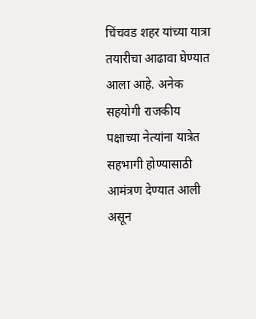चिंचवड शहर यांच्या यात्रा तयारीचा आढावा घेण्यात आला आहे. अनेक सहयोगी राजकीय पक्षाच्या नेत्यांना यात्रेत सहभागी होण्यासाठी आमंत्रण देण्यात आली असून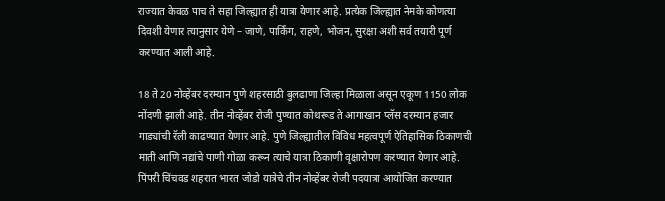राज्यात केवळ पाच ते सहा जिल्ह्यात ही यात्रा येणार आहे. प्रत्येक जिल्ह्यात नेमके कोणत्या दिवशी येणार त्यानुसार येणे – जाणे, पार्किंग, राहणे, भोजन, सुरक्षा अशी सर्व तयारी पूर्ण करण्यात आली आहे.

18 ते 20 नोव्हेंबर दरम्यान पुणे शहरसाठी बुलढाणा जिल्हा मिळाला असून एकूण 1150 लोक नोंदणी झाली आहे. तीन नोव्हेंबर रोजी पुण्यात कोथरूड ते आगाखान प्लॅस दरम्यान हजार गाड्यांची रॅली काढण्यात येणार आहे. पुणे जिल्ह्यातील विविध महत्वपूर्ण ऐतिहासिक ठिकाणची माती आणि नद्यांचे पाणी गोळा करून त्याचे यात्रा ठिकाणी वृक्षारोपण करण्यात येणार आहे. पिंपरी चिंचवड शहरात भारत जोडो यात्रेचे तीन नोव्हेंबर रोजी पदयात्रा आयोजित करण्यात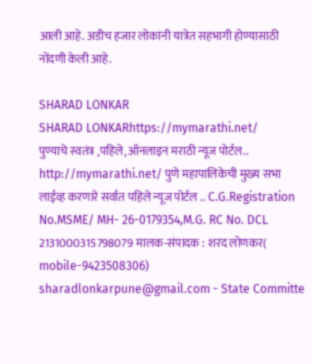आली आहे. अडीच हजार लोकांनी यात्रेत सहभागी होण्यासाठी नोंदणी केली आहे.

SHARAD LONKAR
SHARAD LONKARhttps://mymarathi.net/
पुण्याचे स्वतंत्र ,पहिले,ऑनलाइन मराठी न्यूज पोर्टल.. http://mymarathi.net/ पुणे महापालिकेची मुख्य सभा लाईव्ह करणारे सर्वात पहिले न्यूज पोर्टल .. C.G.Registration No.MSME/ MH- 26-0179354,M.G. RC No. DCL 2131000315798079 मालक-संपादक : शरद लोणकर( mobile-9423508306) sharadlonkarpune@gmail.com - State Committe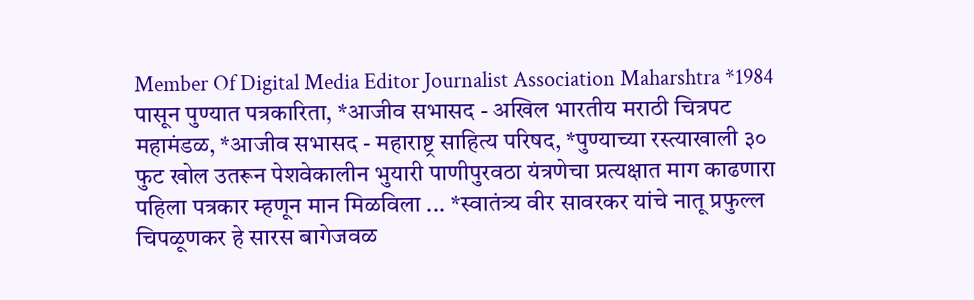Member Of Digital Media Editor Journalist Association Maharshtra *1984 पासून पुण्यात पत्रकारिता, *आजीव सभासद - अखिल भारतीय मराठी चित्रपट महामंडळ, *आजीव सभासद - महाराष्ट्र साहित्य परिषद, *पुण्याच्या रस्त्याखाली ३० फुट खोल उतरून पेशवेकालीन भुयारी पाणीपुरवठा यंत्रणेचा प्रत्यक्षात माग काढणारा पहिला पत्रकार म्हणून मान मिळविला ... *स्वातंत्र्य वीर सावरकर यांचे नातू प्रफुल्ल चिपळूणकर हे सारस बागेजवळ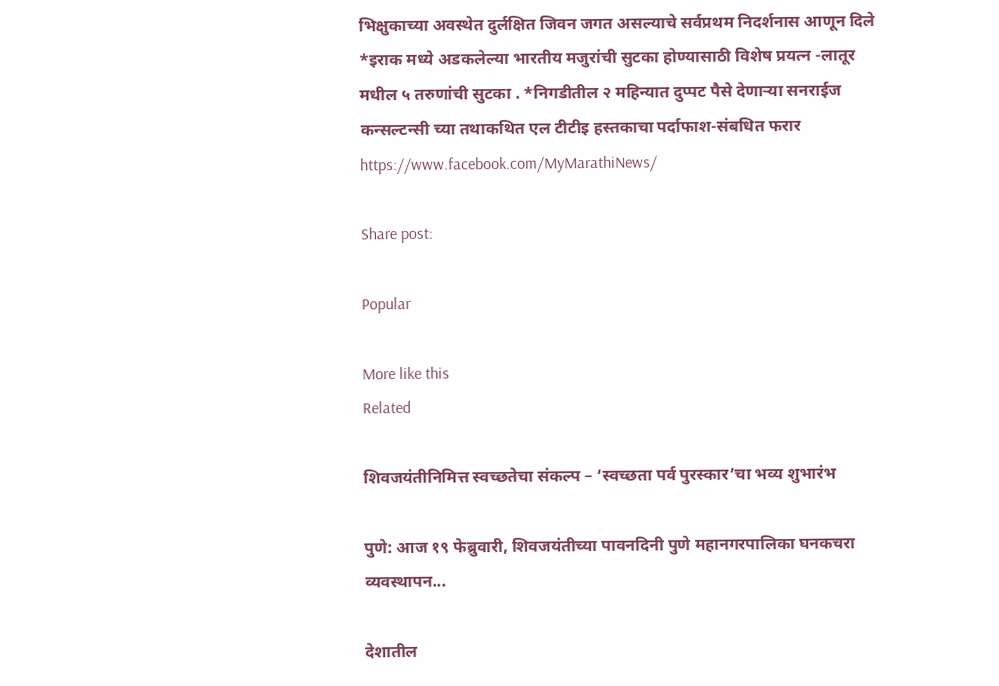भिक्षुकाच्या अवस्थेत दुर्लक्षित जिवन जगत असल्याचे सर्वप्रथम निदर्शनास आणून दिले *इराक मध्ये अडकलेल्या भारतीय मजुरांची सुटका होण्यासाठी विशेष प्रयत्न -लातूर मधील ५ तरुणांची सुटका . *निगडीतील २ महिन्यात दुप्पट पैसे देणाऱ्या सनराईज कन्सल्टन्सी च्या तथाकथित एल टीटीइ हस्तकाचा पर्दाफाश-संबधित फरार https://www.facebook.com/MyMarathiNews/

Share post:

Popular

More like this
Related

शिवजयंतीनिमित्त स्वच्छतेचा संकल्प – ‘स्वच्छता पर्व पुरस्कार’चा भव्य शुभारंभ

पुणे: आज १९ फेब्रुवारी, शिवजयंतीच्या पावनदिनी पुणे महानगरपालिका घनकचरा व्यवस्थापन...

देशातील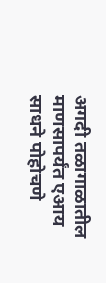अगदी तळागाळातील माणसापर्यंत एआय साधने पोहोचणे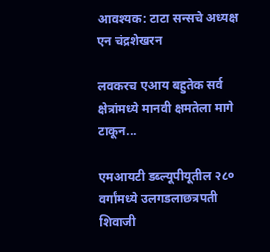आवश्यक: टाटा सन्सचे अध्यक्ष एन चंद्रशेखरन

लवकरच एआय बहुतेक सर्व क्षेत्रांमध्ये मानवी क्षमतेला मागे टाकून...

एमआयटी डब्ल्यूपीयूतील २८० वर्गांमध्ये उलगडलाछत्रपती शिवाजी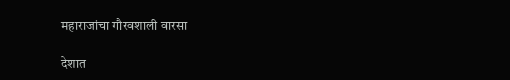महाराजांचा गौरवशाली वारसा

देशात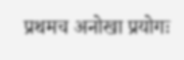प्रथमच अनोखा प्रयोगः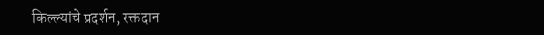किल्ल्यांचे प्रदर्शन, रक्तदान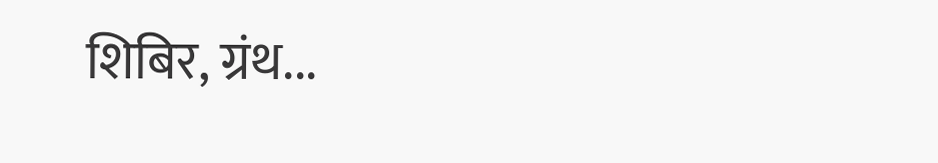शिबिर, ग्रंथ...